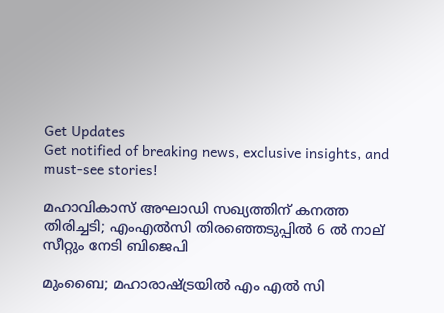Get Updates
Get notified of breaking news, exclusive insights, and must-see stories!

മഹാവികാസ് അഘാഡി സഖ്യത്തിന് കനത്ത തിരിച്ചടി; എംഎൽസി തിരഞ്ഞെടുപ്പിൽ 6 ൽ നാല് സീറ്റും നേടി ബിജെപി

മുംബൈ; മഹാരാഷ്ട്രയിൽ എം എൽ സി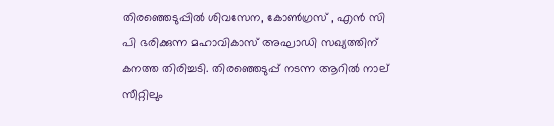തിരഞ്ഞെടുപ്പിൽ ശിവസേന, കോൺഗ്രസ് , എൻ സി പി ഭരിക്കുന്ന മഹാവികാസ് അഘാഡി സഖ്യത്തിന് കനത്ത തിരിച്ചടി. തിരഞ്ഞെടുപ്പ് നടന്ന ആറിൽ നാല് സീറ്റിലും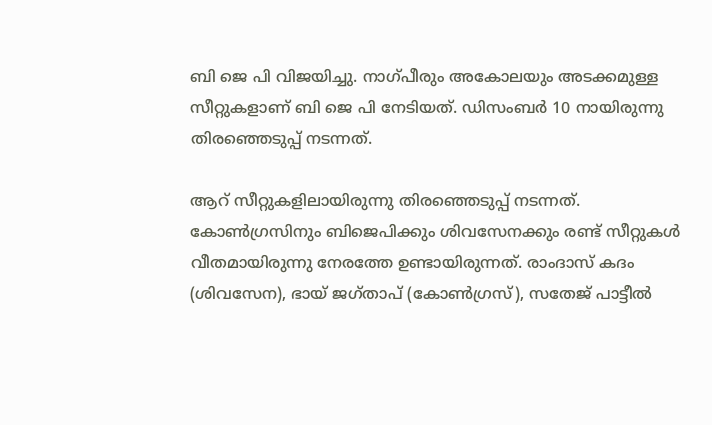ബി ജെ പി വിജയിച്ചു. നാഗ്പീരും അകോലയും അടക്കമുള്ള സീറ്റുകളാണ് ബി ജെ പി നേടിയത്. ഡിസംബർ 10 നായിരുന്നു തിരഞ്ഞെടുപ്പ് നടന്നത്.

ആറ് സീറ്റുകളിലായിരുന്നു തിരഞ്ഞെടുപ്പ് നടന്നത്. കോൺഗ്രസിനും ബിജെപിക്കും ശിവസേനക്കും രണ്ട് സീറ്റുകൾ വീതമായിരുന്നു നേരത്തേ ഉണ്ടായിരുന്നത്. രാംദാസ് കദം (ശിവസേന), ഭായ് ജഗ്താപ് (കോൺഗ്രസ്), സതേജ് പാട്ടീൽ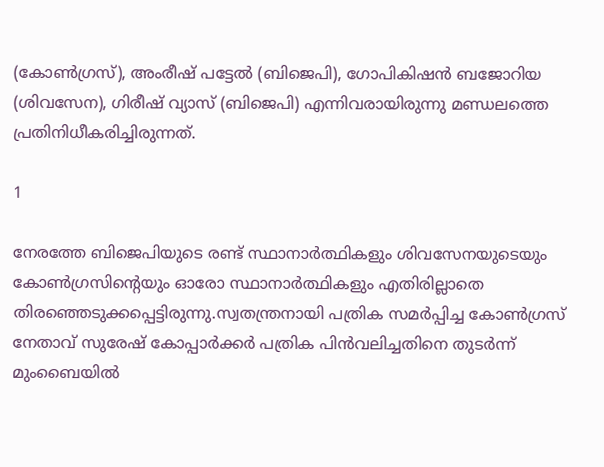(കോൺഗ്രസ്), അംരീഷ് പട്ടേൽ (ബിജെപി), ഗോപികിഷൻ ബജോറിയ (ശിവസേന), ഗിരീഷ് വ്യാസ് (ബിജെപി) എന്നിവരായിരുന്നു മണ്ഡലത്തെ പ്രതിനിധീകരിച്ചിരുന്നത്.

1

നേരത്തേ ബിജെപിയുടെ രണ്ട് സ്ഥാനാർത്ഥികളും ശിവസേനയുടെയും കോൺഗ്രസിന്റെയും ഓരോ സ്ഥാനാർത്ഥികളും എതിരില്ലാതെ തിരഞ്ഞെടുക്കപ്പെട്ടിരുന്നു.സ്വതന്ത്രനായി പത്രിക സമർപ്പിച്ച കോൺഗ്രസ് നേതാവ് സുരേഷ് കോപ്പാർക്കർ പത്രിക പിൻവലിച്ചതിനെ തുടർന്ന് മുംബൈയിൽ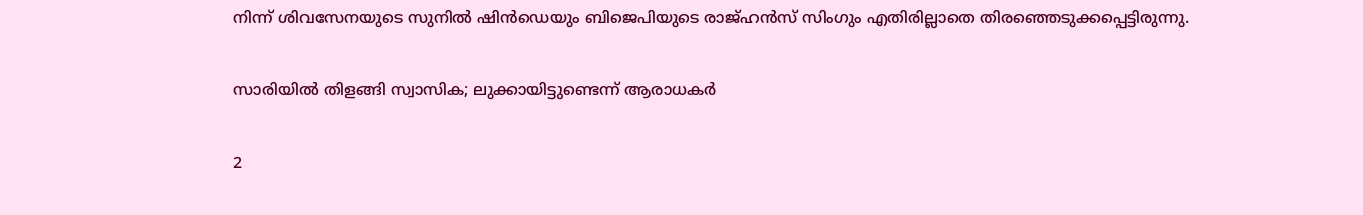നിന്ന് ശിവസേനയുടെ സുനിൽ ഷിൻഡെയും ബിജെപിയുടെ രാജ്ഹൻസ് സിംഗും എതിരില്ലാതെ തിരഞ്ഞെടുക്കപ്പെട്ടിരുന്നു.

സാരിയില്‍ തിളങ്ങി സ്വാസിക; ലുക്കായിട്ടുണ്ടെന്ന് ആരാധകര്‍

2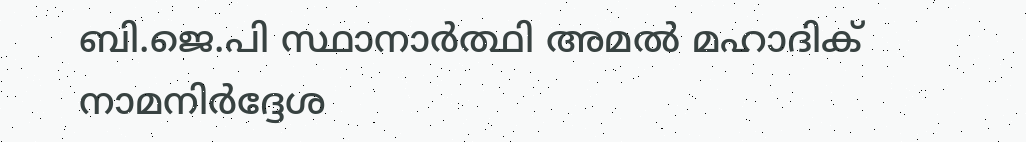ബി.ജെ.പി സ്ഥാനാർത്ഥി അമൽ മഹാദിക് നാമനിർദ്ദേശ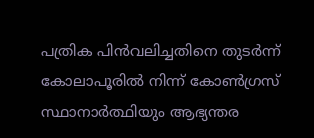പത്രിക പിൻവലിച്ചതിനെ തുടർന്ന് കോലാപൂരിൽ നിന്ന് കോൺഗ്രസ് സ്ഥാനാർത്ഥിയും ആഭ്യന്തര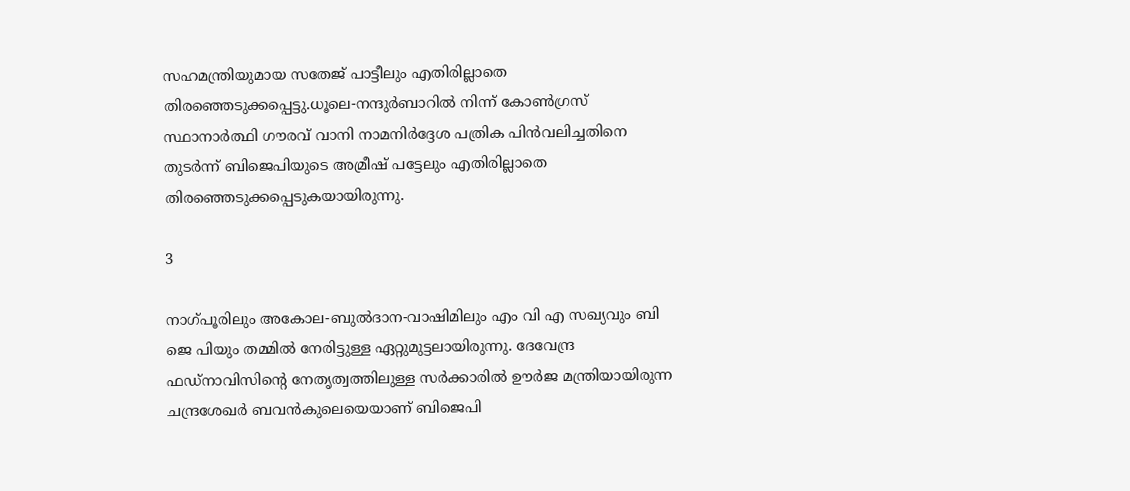സഹമന്ത്രിയുമായ സതേജ് പാട്ടീലും എതിരില്ലാതെ തിരഞ്ഞെടുക്കപ്പെട്ടു.ധൂലെ-നന്ദുർബാറിൽ നിന്ന് കോൺഗ്രസ് സ്ഥാനാർത്ഥി ഗൗരവ് വാനി നാമനിർദ്ദേശ പത്രിക പിൻവലിച്ചതിനെ തുടർന്ന് ബിജെപിയുടെ അമ്രീഷ് പട്ടേലും എതിരില്ലാതെ തിരഞ്ഞെടുക്കപ്പെടുകയായിരുന്നു.

3

നാഗ്പൂരിലും അകോല-ബുൽദാന-വാഷിമിലും എം വി എ സഖ്യവും ബി ജെ പിയും തമ്മിൽ നേരിട്ടുള്ള ഏറ്റുമുട്ടലായിരുന്നു. ദേവേന്ദ്ര ഫഡ്‌നാവിസിന്റെ നേതൃത്വത്തിലുള്ള സർക്കാരിൽ ഊർജ മന്ത്രിയായിരുന്ന ചന്ദ്രശേഖർ ബവൻകുലെയെയാണ് ബിജെപി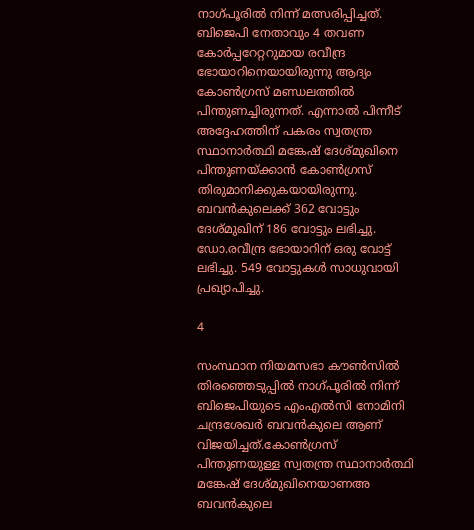നാഗ്പൂരിൽ നിന്ന് മത്സരിപ്പിച്ചത്. ബിജെപി നേതാവും 4 തവണ കോർപ്പറേറ്ററുമായ രവീന്ദ്ര ഭോയാറിനെയായിരുന്നു ആദ്യം കോൺഗ്രസ് മണ്ഡലത്തിൽ പിന്തുണച്ചിരുന്നത്. എന്നാൽ പിന്നീട് അദ്ദേഹത്തിന് പകരം സ്വതന്ത്ര സ്ഥാനാർത്ഥി മങ്കേഷ് ദേശ്മുഖിനെ പിന്തുണയ്ക്കാൻ കോൺഗ്രസ് തിരുമാനിക്കുകയായിരുന്നു. ബവൻകുലെക്ക് 362 വോട്ടും ദേശ്മുഖിന് 186 വോട്ടും ലഭിച്ചു. ഡോ.രവീന്ദ്ര ഭോയാറിന് ഒരു വോട്ട് ലഭിച്ചു. 549 വോട്ടുകൾ സാധുവായി പ്രഖ്യാപിച്ചു.

4

സംസ്ഥാന നിയമസഭാ കൗൺസിൽ തിരഞ്ഞെടുപ്പിൽ നാഗ്പൂരിൽ നിന്ന് ബിജെപിയുടെ എംഎൽസി നോമിനി ചന്ദ്രശേഖർ ബവൻകുലെ ആണ് വിജയിച്ചത്.കോൺഗ്രസ് പിന്തുണയുള്ള സ്വതന്ത്ര സ്ഥാനാർത്ഥി മങ്കേഷ് ദേശ്മുഖിനെയാണഅ ബവൻകുലെ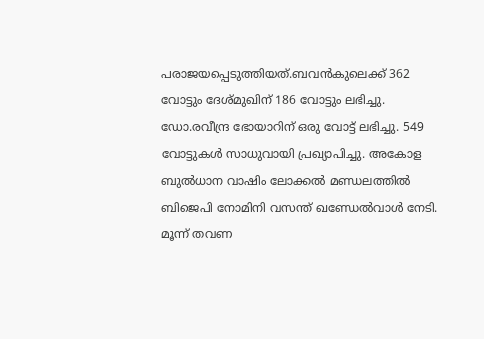പരാജയപ്പെടുത്തിയത്.ബവൻകുലെക്ക് 362 വോട്ടും ദേശ്മുഖിന് 186 വോട്ടും ലഭിച്ചു. ഡോ.രവീന്ദ്ര ഭോയാറിന് ഒരു വോട്ട് ലഭിച്ചു. 549 വോട്ടുകൾ സാധുവായി പ്രഖ്യാപിച്ചു. അകോള ബുൽധാന വാഷിം ലോക്കൽ മണ്ഡലത്തിൽ ബിജെപി നോമിനി വസന്ത് ഖണ്ഡേൽവാൾ നേടി. മൂന്ന് തവണ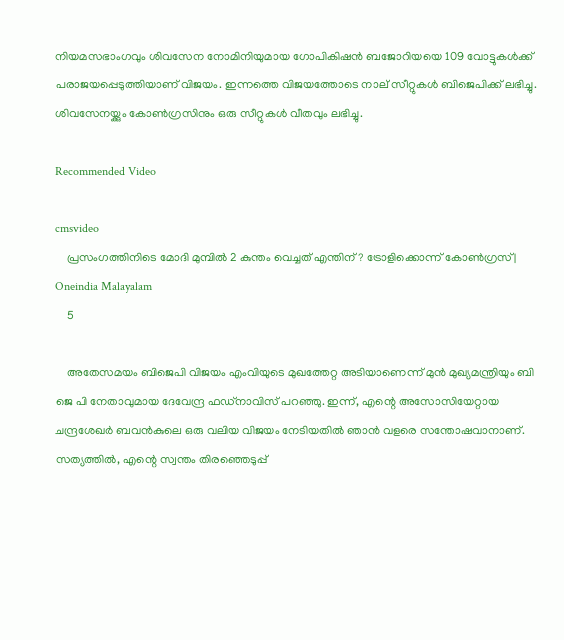നിയമസഭാംഗവും ശിവസേന നോമിനിയുമായ ഗോപികിഷൻ ബജോറിയയെ 109 വോട്ടുകൾക്ക് പരാജയപ്പെടുത്തിയാണ് വിജയം. ഇന്നത്തെ വിജയത്തോടെ നാല് സീറ്റുകൾ ബിജെപിക്ക് ലഭിച്ചു. ശിവസേനയ്ക്കും കോൺഗ്രസിനും ഒരു സീറ്റുകൾ വീതവും ലഭിച്ചു.

Recommended Video

cmsvideo
    പ്രസംഗത്തിനിടെ മോദി മുമ്പിൽ 2 കുന്തം വെച്ചത് എന്തിന്? ട്രോളിക്കൊന്ന് കോൺഗ്രസ് | Oneindia Malayalam
    5

    അതേസമയം ബിജെപി വിജയം എംവിയുടെ മുഖത്തേറ്റ അടിയാണെന്ന് മുൻ മുഖ്യമന്ത്രിയും ബി ജെ പി നേതാവുമായ ദേവേന്ദ്ര ഫഡ്നാവിസ് പറഞ്ഞു. ഇന്ന്, എന്റെ അസോസിയേറ്റായ ചന്ദ്രശേഖർ ബവൻകുലെ ഒരു വലിയ വിജയം നേടിയതിൽ ഞാൻ വളരെ സന്തോഷവാനാണ്. സത്യത്തിൽ, എന്റെ സ്വന്തം തിരഞ്ഞെടുപ്പ്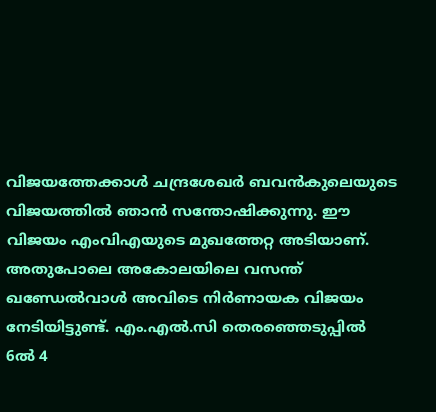വിജയത്തേക്കാൾ ചന്ദ്രശേഖർ ബവൻകുലെയുടെ വിജയത്തിൽ ഞാൻ സന്തോഷിക്കുന്നു. ഈ വിജയം എംവിഎയുടെ മുഖത്തേറ്റ അടിയാണ്. അതുപോലെ അകോലയിലെ വസന്ത് ഖണ്ഡേൽവാൾ അവിടെ നിർണായക വിജയം നേടിയിട്ടുണ്ട്. എം.എൽ.സി തെരഞ്ഞെടുപ്പിൽ 6ൽ 4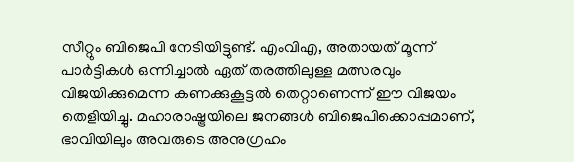സീറ്റും ബിജെപി നേടിയിട്ടുണ്ട്. എംവിഎ, അതായത് മൂന്ന് പാർട്ടികൾ ഒന്നിച്ചാൽ ഏത് തരത്തിലുള്ള മത്സരവും വിജയിക്കുമെന്ന കണക്കുകൂട്ടൽ തെറ്റാണെന്ന് ഈ വിജയം തെളിയിച്ചു. മഹാരാഷ്ട്രയിലെ ജനങ്ങൾ ബിജെപിക്കൊപ്പമാണ്, ഭാവിയിലും അവരുടെ അനുഗ്രഹം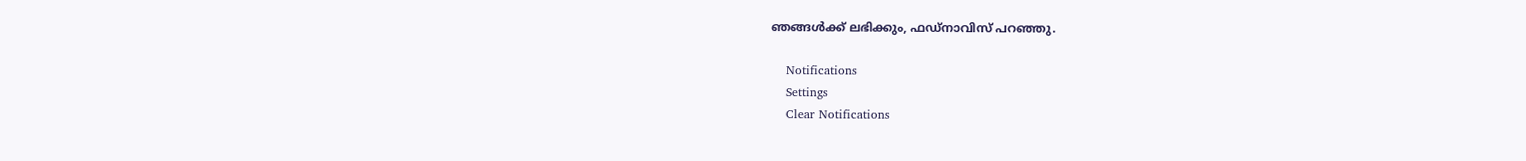ഞങ്ങൾക്ക് ലഭിക്കും, ഫഡ്നാവിസ് പറഞ്ഞു.

    Notifications
    Settings
    Clear Notifications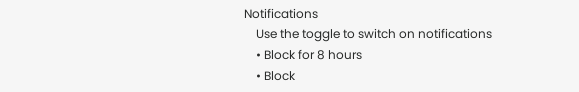Notifications
    Use the toggle to switch on notifications
    • Block for 8 hours
    • Block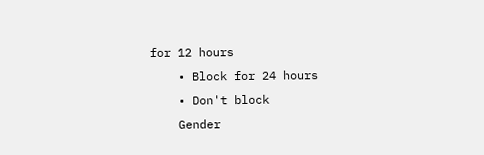for 12 hours
    • Block for 24 hours
    • Don't block
    Gender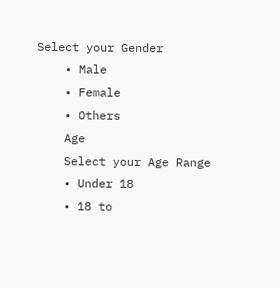Select your Gender
    • Male
    • Female
    • Others
    Age
    Select your Age Range
    • Under 18
    • 18 to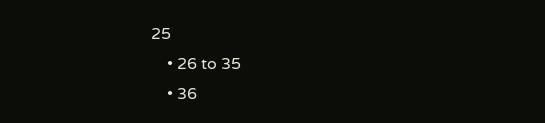25
    • 26 to 35
    • 36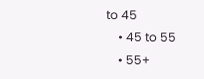to 45
    • 45 to 55
    • 55+